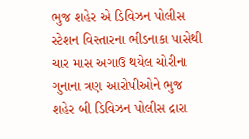ભુજ શહેર એ ડિવિઝન પોલીસ સ્ટેશન વિસ્તારના ભીડનાકા પાસેથી ચાર માસ અગાઉ થયેલ ચોરીના ગુનાના ત્રણ આરોપીઓને ભુજ શહેર બી ડિવિઝન પોલીસ દ્રારા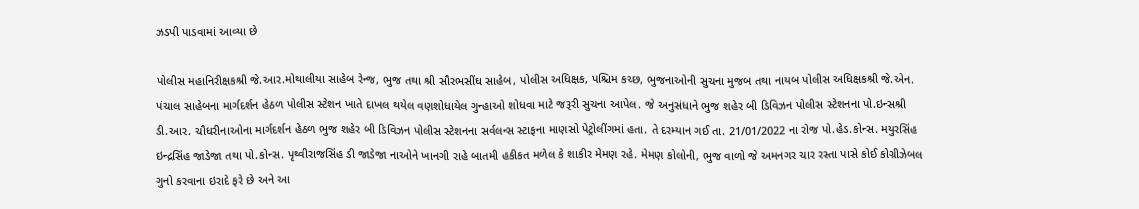ઝડપી પાડવામાં આવ્યા છે

પોલીસ મહાનિરીક્ષકશ્રી જે.આર.મોથાલીયા સાહેબ રેન્જ, ભુજ તથા શ્રી સૌરભસીંઘ સાહેબ, પોલીસ અધિક્ષક, પશ્ચિમ કચ્છ, ભુજનાઓની સુચના મુજબ તથા નાયબ પોલીસ અધિક્ષકશ્રી જે.એન. પંચાલ સાહેબના માર્ગદર્શન હેઠળ પોલીસ સ્ટેશન ખાતે દાખલ થયેલ વણશોધાયેલ ગુન્હાઓ શોધવા માટે જરૂરી સુચના આપેલ. જે અનુસંધાને ભુજ શહેર બી ડિવિઝન પોલીસ સ્ટેશનના પો.ઇન્સશ્રી ડી.આર. ચૌધરીનાઓના માર્ગદર્શન હેઠળ ભુજ શહેર બી ડિવિઝન પોલીસ સ્ટેશનના સર્વલન્સ સ્ટાફના માણસો પેટ્રોલીંગમાં હતા. તે દરમ્યાન ગઈ તા. 21/01/2022 ના રોજ પો.હેડ.કોન્સ. મયુરસિંહ ઇન્દ્રસિંહ જાડેજા તથા પો.કોન્સ. પૃથ્વીરાજસિંહ ડી જાડેજા નાઓને ખાનગી રાહે બાતમી હકીકત મળેલ કે શાકીર મેમણ રહે. મેમણ કોલોની, ભુજ વાળો જે અમનગર ચાર રસ્તા પાસે કોઈ કોગ્રીઝેબલ ગુનો કરવાના ઇરાદે ફરે છે અને આ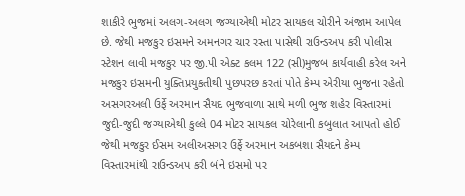શાકીરે ભુજમાં અલગ-અલગ જગ્યાએથી મોટર સાયકલ ચોરીને અંજામ આપેલ છે. જેથી મજકુર ઇસમને અમનગર ચાર રસ્તા પાસેથી રાઉન્ડઅપ કરી પોલીસ સ્ટેશન લાવી મજકુર પર જી.પી એક્ટ કલમ 122 (સી)મુજબ કાર્યવાહી કરેલ અને મજકુર ઇસમની યુક્તિપ્રયુકતીથી પુછપરછ કરતાં પોતે કેમ્પ એરીયા ભુજના રહેતો અસગરઅલી ઉર્ફે અરમાન સૈયદ ભુજવાળા સાથે મળી ભુજ શહેર વિસ્તારમાં જુદી-જુદી જગ્યાએથી કુલ્લે 04 મોટર સાયકલ ચોરેલાની કબુલાત આપતો હોઈ જેથી મજકુર ઈસમ અલીઅસગર ઉર્ફે અરમાન અકબશા સૈયદને કેમ્પ વિસ્તારમાંથી રાઉન્ડઅપ કરી બંને ઇસમો પર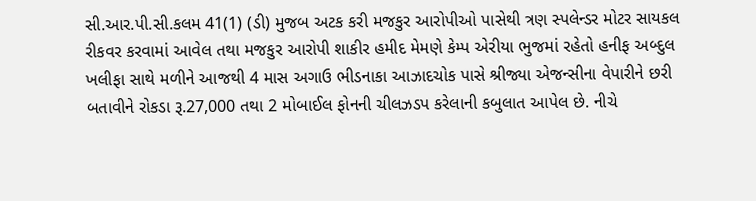સી.આર.પી.સી.કલમ 41(1) (ડી) મુજબ અટક કરી મજકુર આરોપીઓ પાસેથી ત્રણ સ્પલેન્ડર મોટર સાયકલ રીકવર કરવામાં આવેલ તથા મજકુર આરોપી શાકીર હમીદ મેમણે કેમ્પ એરીયા ભુજમાં રહેતો હનીફ અબ્દુલ ખલીફા સાથે મળીને આજથી 4 માસ અગાઉ ભીડનાકા આઝાદચોક પાસે શ્રીજ્યા એજન્સીના વેપારીને છરી બતાવીને રોકડા રૂ.27,000 તથા 2 મોબાઈલ ફોનની ચીલઝડપ કરેલાની કબુલાત આપેલ છે. નીચે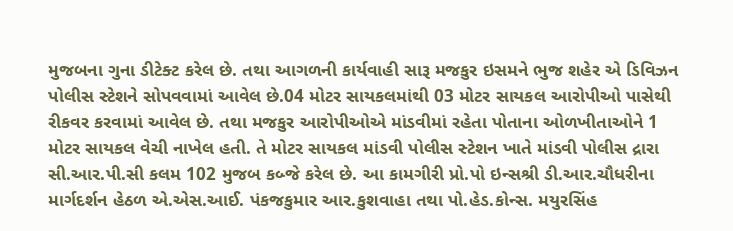મુજબના ગુના ડીટેક્ટ કરેલ છે. તથા આગળની કાર્યવાહી સારૂ મજકુર ઇસમને ભુજ શહેર એ ડિવિઝન પોલીસ સ્ટેશને સોપવવામાં આવેલ છે.04 મોટર સાયકલમાંથી 03 મોટર સાયકલ આરોપીઓ પાસેથી રીકવર કરવામાં આવેલ છે. તથા મજકુર આરોપીઓએ માંડવીમાં રહેતા પોતાના ઓળખીતાઓને 1 મોટર સાયકલ વેચી નાખેલ હતી. તે મોટર સાયકલ માંડવી પોલીસ સ્ટેશન ખાતે માંડવી પોલીસ દ્રારા સી.આર.પી.સી કલમ 102 મુજબ કબ્જે કરેલ છે. આ કામગીરી પ્રો.પો ઇન્સશ્રી ડી.આર.ચૌધરીના માર્ગદર્શન હેઠળ એ.એસ.આઈ. પંકજકુમાર આર.કુશવાહા તથા પો.હેડ.કોન્સ. મયુરસિંહ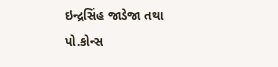ઇન્દ્રસિંહ જાડેજા તથા પો.કોન્સ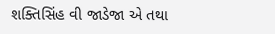શક્તિસિંહ વી જાડેજા એ તથા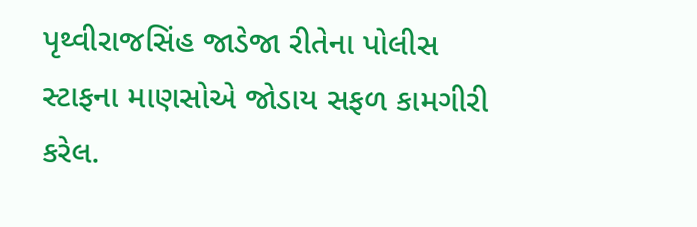પૃથ્વીરાજસિંહ જાડેજા રીતેના પોલીસ સ્ટાફના માણસોએ જોડાય સફળ કામગીરી કરેલ.